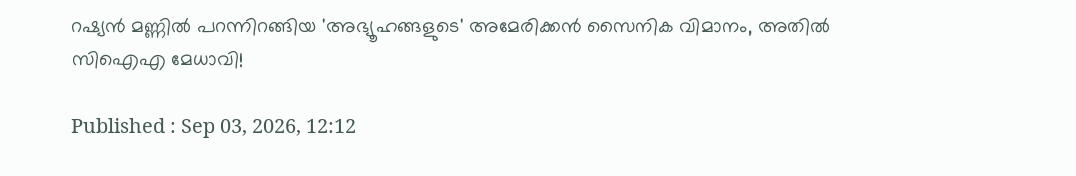റഷ്യൻ മണ്ണിൽ പറന്നിറങ്ങിയ 'അഭ്യൂഹങ്ങളുടെ' അമേരിക്കൻ സൈനിക വിമാനം, അതിൽ സിഐഎ മേധാവി!

Published : Sep 03, 2026, 12:12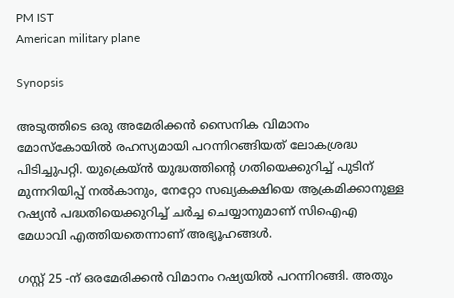PM IST
American military plane

Synopsis

അടുത്തിടെ ഒരു അമേരിക്കൻ സൈനിക വിമാനം മോസ്കോയിൽ രഹസ്യമായി പറന്നിറങ്ങിയത് ലോകശ്രദ്ധ പിടിച്ചുപറ്റി. യുക്രെയ്ൻ യുദ്ധത്തിന്റെ ഗതിയെക്കുറിച്ച് പുടിന് മുന്നറിയിപ്പ് നൽകാനും, നേറ്റോ സഖ്യകക്ഷിയെ ആക്രമിക്കാനുള്ള റഷ്യൻ പദ്ധതിയെക്കുറിച്ച് ചർച്ച ചെയ്യാനുമാണ് സിഐഎ മേധാവി എത്തിയതെന്നാണ് അഭ്യൂഹങ്ങൾ.

ഗസ്റ്റ് 25 -ന് ഒരമേരിക്കൻ വിമാനം റഷ്യയിൽ പറന്നിറങ്ങി. അതും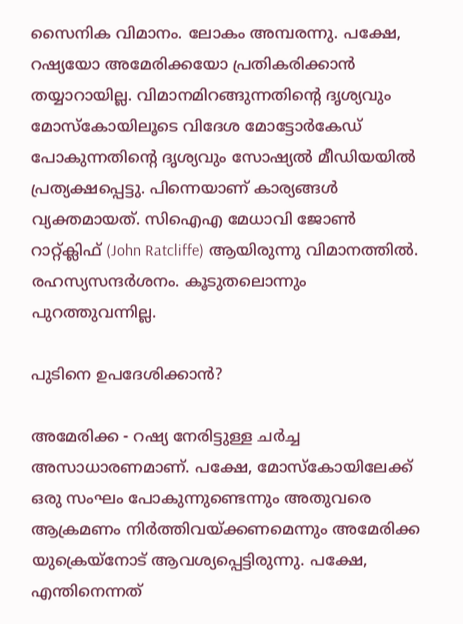സൈനിക വിമാനം. ലോകം അമ്പരന്നു. പക്ഷേ, റഷ്യയോ അമേരിക്കയോ പ്രതികരിക്കാൻ തയ്യാറായില്ല. വിമാനമിറങ്ങുന്നതിന്‍റെ ദൃശ്യവും മോസ്കോയിലൂടെ വിദേശ മോട്ടോർകേഡ് പോകുന്നതിന്‍റെ ദൃശ്യവും സോഷ്യൽ മീഡിയയിൽ പ്രത്യക്ഷപ്പെട്ടു. പിന്നെയാണ് കാര്യങ്ങൾ വ്യക്തമായത്. സിഐഎ മേധാവി ജോൺ റാറ്റ്ക്ലിഫ് (John Ratcliffe) ആയിരുന്നു വിമാനത്തിൽ. രഹസ്യസന്ദർശനം. കൂടുതലൊന്നും പുറത്തുവന്നില്ല.

പുടിനെ ഉപദേശിക്കാൻ?

അമേരിക്ക - റഷ്യ നേരിട്ടുള്ള ചർച്ച അസാധാരണമാണ്. പക്ഷേ, മോസ്കോയിലേക്ക് ഒരു സംഘം പോകുന്നുണ്ടെന്നും അതുവരെ ആക്രമണം നിർത്തിവയ്ക്കണമെന്നും അമേരിക്ക യുക്രെയ്നോട് ആവശ്യപ്പെട്ടിരുന്നു. പക്ഷേ, എന്തിനെന്നത്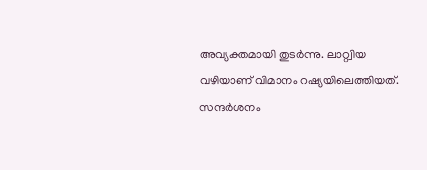അവ്യക്തമായി തുടർന്നു. ലാറ്റ്വിയ വഴിയാണ് വിമാനം റഷ്യയിലെത്തിയത്. സന്ദർശനം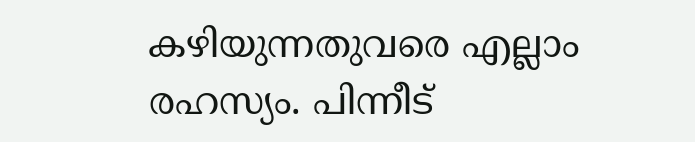കഴിയുന്നതുവരെ എല്ലാം രഹസ്യം. പിന്നീട്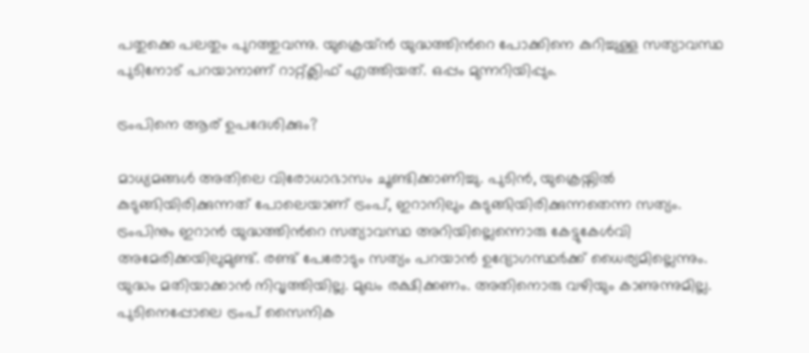പതുക്കെ പലതും പുറത്തുവന്നു. യുക്രെയ്ൻ യുദ്ധത്തിന്‍റെ പോക്കിനെ കുറിച്ചുള്ള സത്യാവസ്ഥ പുടിനോട് പറയാനാണ് റാറ്റ്ക്ലിഫ് എത്തിയത്. ഒപ്പം മുന്നറിയിപ്പും.

ട്രംപിനെ ആര് ഉപദേശിക്കും?

മാധ്യമങ്ങൾ അതിലെ വിരോധാഭാസം ചൂണ്ടിക്കാണിച്ചു. പുടിൻ, യുക്രെയ്നിൽ കുടുങ്ങിയിരിക്കുന്നത് പോലെയാണ് ട്രംപ്, ഇറാനിലും കുടുങ്ങിയിരിക്കുന്നതെന്ന സത്യം. ട്രംപിനും ഇറാൻ യുദ്ധത്തിന്‍റെ സത്യാവസ്ഥ അറിയില്ലെന്നൊരു കേട്ടുകേൾവി അമേരിക്കയിലുമുണ്ട്. രണ്ട് പേരോടും സത്യം പറയാൻ ഉദ്യോഗസ്ഥർക്ക് ധൈര്യമില്ലെന്നും. യുദ്ധം മതിയാക്കാൻ നിവൃത്തിയില്ല. മുഖം രക്ഷിക്കണം. അതിനൊരു വഴിയും കാണുന്നുമില്ല. പുടിനെപ്പോലെ ട്രംപ് സൈനിക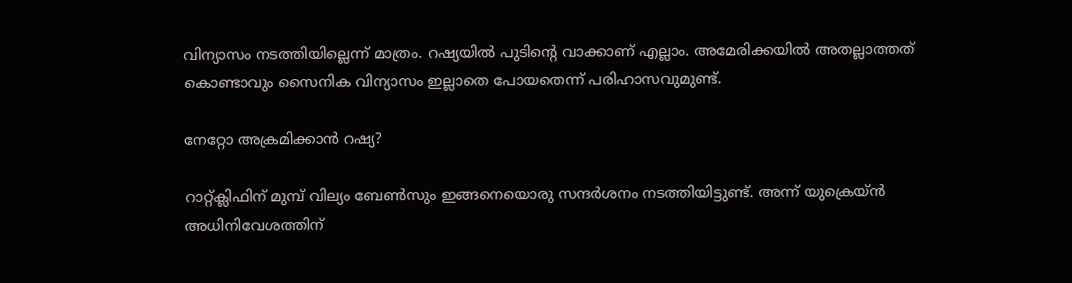വിന്യാസം നടത്തിയില്ലെന്ന് മാത്രം. റഷ്യയിൽ പുടിന്‍റെ വാക്കാണ് എല്ലാം. അമേരിക്കയിൽ അതല്ലാത്തത് കൊണ്ടാവും സൈനിക വിന്യാസം ഇല്ലാതെ പോയതെന്ന് പരിഹാസവുമുണ്ട്.

നേറ്റോ അക്രമിക്കാൻ റഷ്യ?

റാറ്റ്ക്ലിഫിന് മുമ്പ് വില്യം ബേൺസും ഇങ്ങനെയൊരു സന്ദർശനം നടത്തിയിട്ടുണ്ട്. അന്ന് യുക്രെയ്ൻ അധിനിവേശത്തിന്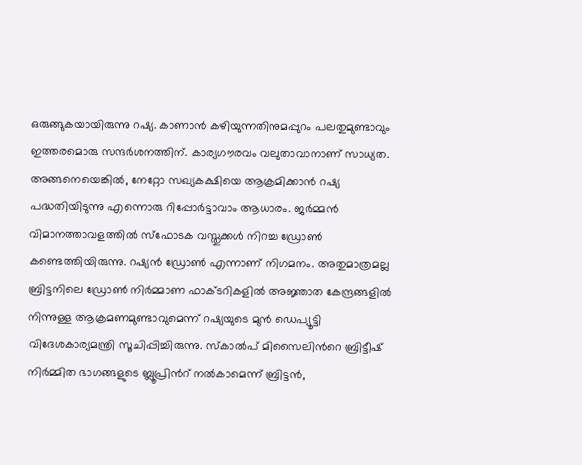ഒരുങ്ങുകയായിരുന്നു റഷ്യ. കാണാൻ കഴിയുന്നതിനുമപ്പുറം പലതുമുണ്ടാവും ഇത്തരമൊരു സന്ദർശനത്തിന്. കാര്യഗൗരവം വലുതാവാനാണ് സാധ്യത. അങ്ങനെയെങ്കിൽ, നേറ്റോ സഖ്യകക്ഷിയെ ആക്രമിക്കാൻ റഷ്യ പദ്ധതിയിടുന്നു എന്നൊരു റിപ്പോർട്ടാവാം ആധാരം. ജർമ്മൻ വിമാനത്താവളത്തിൽ സ്ഫോടക വസ്തുക്കൾ നിറച്ച ഡ്രോൺ കണ്ടെത്തിയിരുന്നു. റഷ്യൻ ഡ്രോൺ എന്നാണ് നിഗമനം. അതുമാത്രമല്ല ബ്രിട്ടനിലെ ഡ്രോൺ നിർമ്മാണ ഫാക്ടറികളിൽ അജ്ഞാത കേന്ദ്രങ്ങളിൽ നിന്നുള്ള ആക്രമണമുണ്ടാവുമെന്ന് റഷ്യയുടെ മുൻ ഡെപ്യൂട്ടി വിദേശകാര്യമന്ത്രി സൂചിപ്പിച്ചിരുന്നു. സ്കാൽപ് മിസൈലിന്‍റെ ബ്രിട്ടീഷ് നിർമ്മിത ഭാഗങ്ങളുടെ ബ്ലൂപ്രിന്‍റ് നൽകാമെന്ന് ബ്രിട്ടൻ,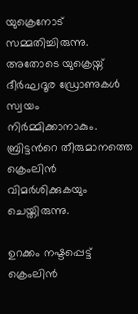യുക്രെനോട് സമ്മതിച്ചിരുന്നു. അതോടെ യുക്രെയ്ന് ദീർഘദൂര ഡ്രോണുകൾ സ്വയം നിർമ്മിക്കാനാകും. ബ്രിട്ടന്‍റെ തീരുമാനത്തെ ക്രെംലിൻ വിമർശിക്കുകയും ചെയ്തിരുന്നു.

ഉറക്കം നഷ്ടപ്പെട്ട് ക്രെംലിൻ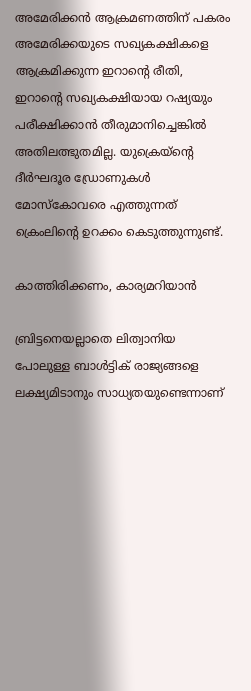അമേരിക്കൻ ആക്രമണത്തിന് പകരം അമേരിക്കയുടെ സഖ്യകക്ഷികളെ ആക്രമിക്കുന്ന ഇറാന്‍റെ രീതി, ഇറാന്‍റെ സഖ്യകക്ഷിയായ റഷ്യയും പരീക്ഷിക്കാൻ തീരുമാനിച്ചെങ്കിൽ അതിലത്ഭുതമില്ല. യുക്രെയ്ന്‍റെ ദീർഘദൂര ഡ്രോണുകൾ മോസ്കോവരെ എത്തുന്നത് ക്രെംലിന്‍റെ ഉറക്കം കെടുത്തുന്നുണ്ട്.

കാത്തിരിക്കണം, കാര്യമറിയാൻ

ബ്രിട്ടനെയല്ലാതെ ലിത്വാനിയ പോലുള്ള ബാൾട്ടിക് രാജ്യങ്ങളെ ലക്ഷ്യമിടാനും സാധ്യതയുണ്ടെന്നാണ്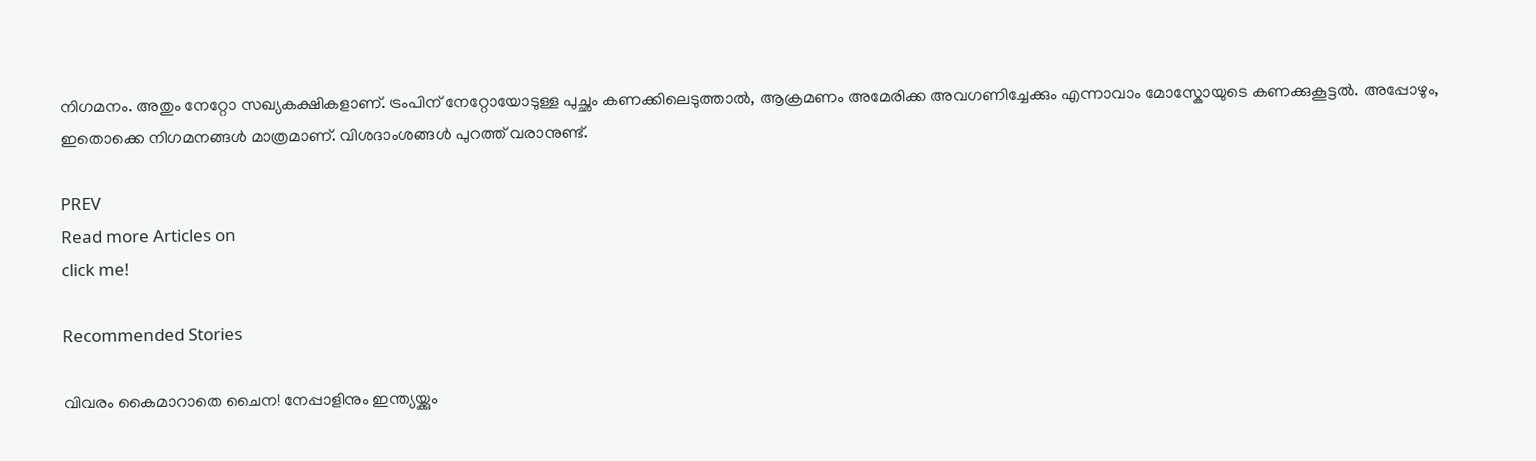നിഗമനം. അതും നേറ്റോ സഖ്യകക്ഷികളാണ്. ട്രംപിന് നേറ്റോയോടുള്ള പുച്ഛം കണക്കിലെടുത്താൽ, ആക്രമണം അമേരിക്ക അവഗണിച്ചേക്കും എന്നാവാം മോസ്കോയുടെ കണക്കുകൂട്ടൽ. അപ്പോഴും, ഇതൊക്കെ നിഗമനങ്ങൾ മാത്രമാണ്. വിശദാംശങ്ങൾ പുറത്ത് വരാനുണ്ട്.

PREV
Read more Articles on
click me!

Recommended Stories

വിവരം കൈമാറാതെ ചൈന! നേപ്പാളിനും ഇന്ത്യയ്ക്കും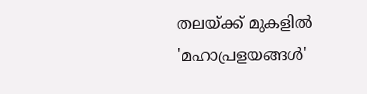തലയ്ക്ക് മുകളിൽ 'മഹാപ്രളയങ്ങൾ'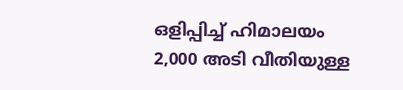ഒളിപ്പിച്ച് ഹിമാലയം
2,000 അടി വീതിയുള്ള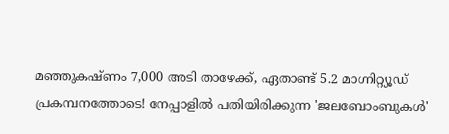മഞ്ഞുകഷ്ണം 7,000 അടി താഴേക്ക്, ഏതാണ്ട് 5.2 മാഗ്നിറ്റ്യൂഡ് പ്രകമ്പനത്തോടെ! നേപ്പാളിൽ പതിയിരിക്കുന്ന 'ജലബോംബുകൾ'